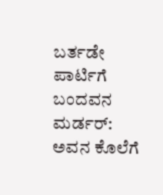ಬರ್ತಡೇ ಪಾರ್ಟಿಗೆ ಬಂದವನ ಮರ್ಡರ್: ಅವನ ಕೊಲೆಗೆ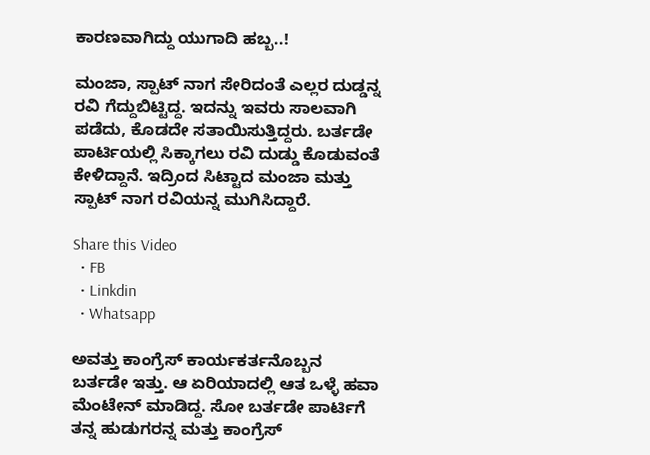ಕಾರಣವಾಗಿದ್ದು ಯುಗಾದಿ ಹಬ್ಬ..!

ಮಂಜಾ, ಸ್ಪಾಟ್ ನಾಗ ಸೇರಿದಂತೆ ಎಲ್ಲರ ದುಡ್ಡನ್ನ ರವಿ ಗೆದ್ದುಬಿಟ್ಟಿದ್ದ. ಇದನ್ನು ಇವರು ಸಾಲವಾಗಿ ಪಡೆದು, ಕೊಡದೇ ಸತಾಯಿಸುತ್ತಿದ್ದರು. ಬರ್ತಡೇ ಪಾರ್ಟಿಯಲ್ಲಿ ಸಿಕ್ಕಾಗಲು ರವಿ ದುಡ್ಡು ಕೊಡುವಂತೆ ಕೇಳಿದ್ದಾನೆ. ಇದ್ರಿಂದ ಸಿಟ್ಟಾದ ಮಂಜಾ ಮತ್ತು ಸ್ಪಾಟ್ ನಾಗ ರವಿಯನ್ನ ಮುಗಿಸಿದ್ದಾರೆ.

Share this Video
  • FB
  • Linkdin
  • Whatsapp

ಅವತ್ತು ಕಾಂಗ್ರೆಸ್ ಕಾರ್ಯಕರ್ತನೊಬ್ಬನ ಬರ್ತಡೇ ಇತ್ತು. ಆ ಏರಿಯಾದಲ್ಲಿ ಆತ ಒಳ್ಳೆ ಹವಾ ಮೆಂಟೇನ್ ಮಾಡಿದ್ದ. ಸೋ ಬರ್ತಡೇ ಪಾರ್ಟಿಗೆ ತನ್ನ ಹುಡುಗರನ್ನ ಮತ್ತು ಕಾಂಗ್ರೆಸ್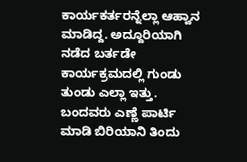ಕಾರ್ಯಕರ್ತರನ್ನೆಲ್ಲಾ ಆಹ್ವಾನ ಮಾಡಿದ್ದ. ಅದ್ದೂರಿಯಾಗಿ ನಡೆದ ಬರ್ತಡೇ ಕಾರ್ಯಕ್ರಮದಲ್ಲಿ ಗುಂಡು ತುಂಡು ಎಲ್ಲಾ ಇತ್ತು. ಬಂದವರು ಎಣ್ಣೆ ಪಾರ್ಟಿ ಮಾಡಿ ಬಿರಿಯಾನಿ ತಿಂದು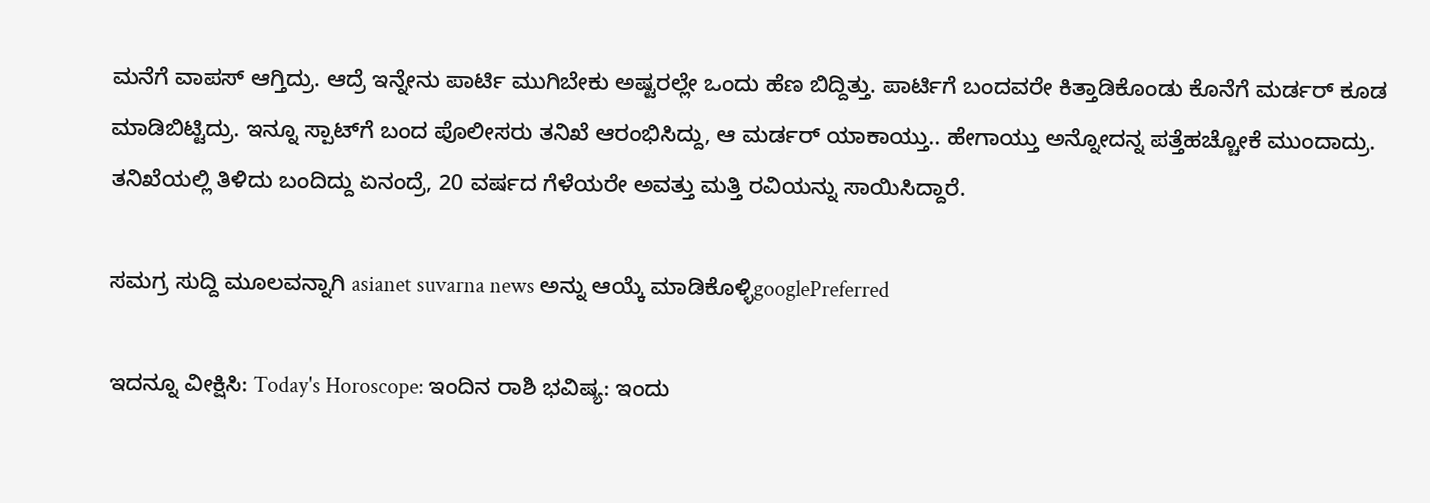ಮನೆಗೆ ವಾಪಸ್ ಆಗ್ತಿದ್ರು. ಆದ್ರೆ ಇನ್ನೇನು ಪಾರ್ಟಿ ಮುಗಿಬೇಕು ಅಷ್ಟರಲ್ಲೇ ಒಂದು ಹೆಣ ಬಿದ್ದಿತ್ತು. ಪಾರ್ಟಿಗೆ ಬಂದವರೇ ಕಿತ್ತಾಡಿಕೊಂಡು ಕೊನೆಗೆ ಮರ್ಡರ್ ಕೂಡ ಮಾಡಿಬಿಟ್ಟಿದ್ರು. ಇನ್ನೂ ಸ್ಪಾಟ್‌ಗೆ ಬಂದ ಪೊಲೀಸರು ತನಿಖೆ ಆರಂಭಿಸಿದ್ದು, ಆ ಮರ್ಡರ್ ಯಾಕಾಯ್ತು.. ಹೇಗಾಯ್ತು ಅನ್ನೋದನ್ನ ಪತ್ತೆಹಚ್ಚೋಕೆ ಮುಂದಾದ್ರು. ತನಿಖೆಯಲ್ಲಿ ತಿಳಿದು ಬಂದಿದ್ದು ಏನಂದ್ರೆ, 20 ವರ್ಷದ ಗೆಳೆಯರೇ ಅವತ್ತು ಮತ್ತಿ ರವಿಯನ್ನು ಸಾಯಿಸಿದ್ದಾರೆ.

ಸಮಗ್ರ ಸುದ್ದಿ ಮೂಲವನ್ನಾಗಿ asianet suvarna news ಅನ್ನು ಆಯ್ಕೆ ಮಾಡಿಕೊಳ್ಳಿgooglePreferred

ಇದನ್ನೂ ವೀಕ್ಷಿಸಿ: Today's Horoscope: ಇಂದಿನ ರಾಶಿ ಭವಿಷ್ಯ: ಇಂದು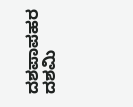ದಶಪಾಪಹರ ದಶಮಿ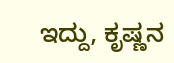ಇದ್ದು, ಕೃಷ್ಣನ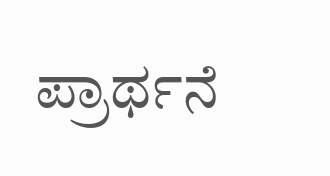ಪ್ರಾರ್ಥನೆ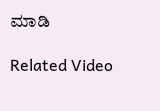ಮಾಡಿ

Related Video